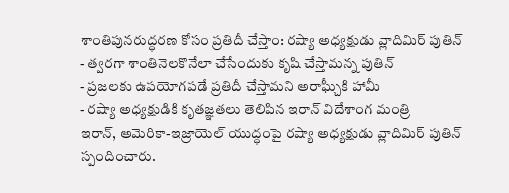శాంతిపునరుద్ధరణ కోసం ప్రతిదీ చేస్తాం: రష్యా అధ్యక్షుడు వ్లాదిమిర్ పుతిన్
- త్వరగా శాంతినెలకొనేలా చేసేందుకు కృషి చేస్తామన్న పుతిన్
- ప్రజలకు ఉపయోగపడే ప్రతిదీ చేస్తామని అరాఘ్చీకి హామీ
- రష్యా అధ్యక్షుడికి కృతజ్ఞతలు తెలిపిన ఇరాన్ విదేశాంగ మంత్రి
ఇరాన్, అమెరికా-ఇజ్రాయెల్ యుద్ధంపై రష్యా అధ్యక్షుడు వ్లాదిమిర్ పుతిన్ స్పందించారు.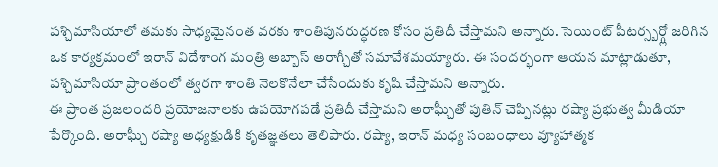పశ్చిమాసియాలో తమకు సాధ్యమైనంత వరకు శాంతిపునరుద్ధరణ కోసం ప్రతిదీ చేస్తామని అన్నారు. సెయింట్ పీటర్స్బర్గ్లో జరిగిన ఒక కార్యక్రమంలో ఇరాన్ విదేశాంగ మంత్రి అబ్బాస్ అరాగ్చీతో సమావేశమయ్యారు. ఈ సందర్భంగా ఆయన మాట్లాడుతూ, పశ్చిమాసియా ప్రాంతంలో త్వరగా శాంతి నెలకొనేలా చేసేందుకు కృషి చేస్తామని అన్నారు.
ఈ ప్రాంత ప్రజలందరి ప్రయోజనాలకు ఉపయోగపడే ప్రతిదీ చేస్తామని అరాఘ్చీతో పుతిన్ చెప్పినట్లు రష్యా ప్రభుత్వ మీడియా పేర్కొంది. అరాఘ్చీ రష్యా అధ్యక్షుడికి కృతజ్ఞతలు తెలిపారు. రష్యా, ఇరాన్ మధ్య సంబంధాలు వ్యూహాత్మక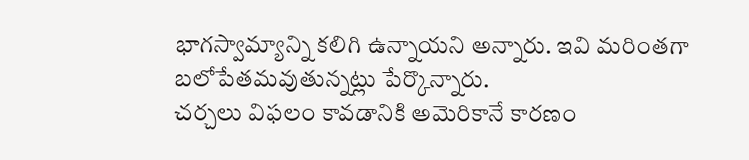భాగస్వామ్యాన్ని కలిగి ఉన్నాయని అన్నారు. ఇవి మరింతగా బలోపేతమవుతున్నట్లు పేర్కొన్నారు.
చర్చలు విఫలం కావడానికి అమెరికానే కారణం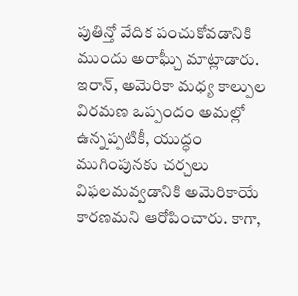పుతిన్తో వేదిక పంచుకోవడానికి ముందు అరాఘ్చీ మాట్లాడారు. ఇరాన్, అమెరికా మధ్య కాల్పుల విరమణ ఒప్పందం అమల్లో ఉన్నప్పటికీ, యుద్ధం ముగింపునకు చర్చలు విఫలమవ్వడానికి అమెరికాయే కారణమని ఆరోపించారు. కాగా,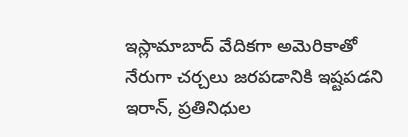ఇస్లామాబాద్ వేదికగా అమెరికాతో నేరుగా చర్చలు జరపడానికి ఇష్టపడని ఇరాన్, ప్రతినిధుల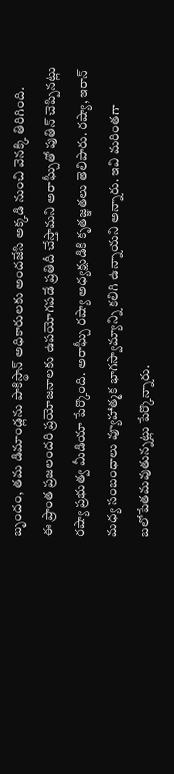బృందం, తమ డిమాండ్లను పాకిస్థాన్ అధికారులకు అందజేసి అక్కడి నుంచి వెనక్కి తిరిగింది.
ఈ ప్రాంత ప్రజలందరి ప్రయోజనాలకు ఉపయోగపడే ప్రతిదీ చేస్తామని అరాఘ్చీతో పుతిన్ చెప్పినట్లు రష్యా ప్రభుత్వ మీడియా పేర్కొంది. అరాఘ్చీ రష్యా అధ్యక్షుడికి కృతజ్ఞతలు తెలిపారు. రష్యా, ఇరాన్ మధ్య సంబంధాలు వ్యూహాత్మక భాగస్వామ్యాన్ని కలిగి ఉన్నాయని అన్నారు. ఇవి మరింతగా బలోపేతమవుతున్నట్లు పేర్కొన్నారు.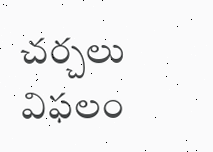చర్చలు విఫలం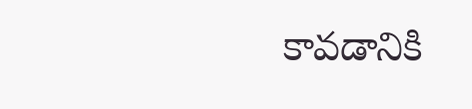కావడానికి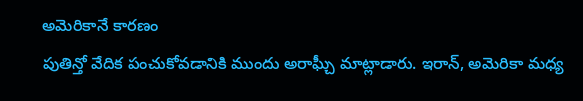అమెరికానే కారణం
పుతిన్తో వేదిక పంచుకోవడానికి ముందు అరాఘ్చీ మాట్లాడారు. ఇరాన్, అమెరికా మధ్య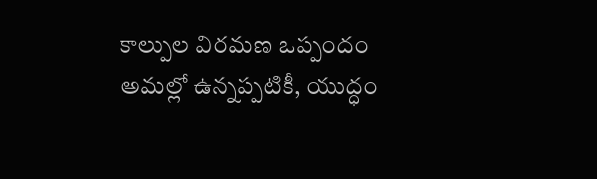కాల్పుల విరమణ ఒప్పందం అమల్లో ఉన్నప్పటికీ, యుద్ధం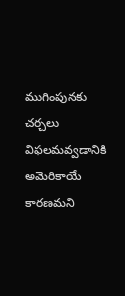ముగింపునకు చర్చలు విఫలమవ్వడానికి అమెరికాయే కారణమని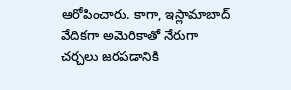ఆరోపించారు. కాగా, ఇస్లామాబాద్ వేదికగా అమెరికాతో నేరుగా చర్చలు జరపడానికి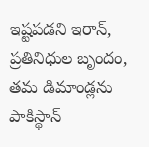ఇష్టపడని ఇరాన్, ప్రతినిధుల బృందం, తమ డిమాండ్లను పాకిస్థాన్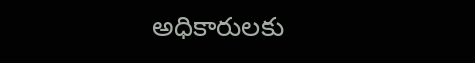అధికారులకు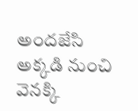అందజేసి అక్కడి నుంచి వెనక్కి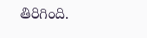తిరిగింది.